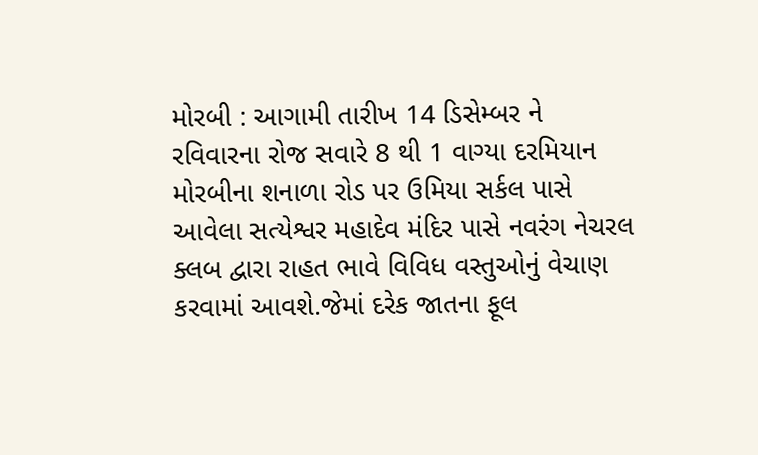મોરબી : આગામી તારીખ 14 ડિસેમ્બર ને રવિવારના રોજ સવારે 8 થી 1 વાગ્યા દરમિયાન મોરબીના શનાળા રોડ પર ઉમિયા સર્કલ પાસે આવેલા સત્યેશ્વર મહાદેવ મંદિર પાસે નવરંગ નેચરલ ક્લબ દ્વારા રાહત ભાવે વિવિધ વસ્તુઓનું વેચાણ કરવામાં આવશે.જેમાં દરેક જાતના ફૂલ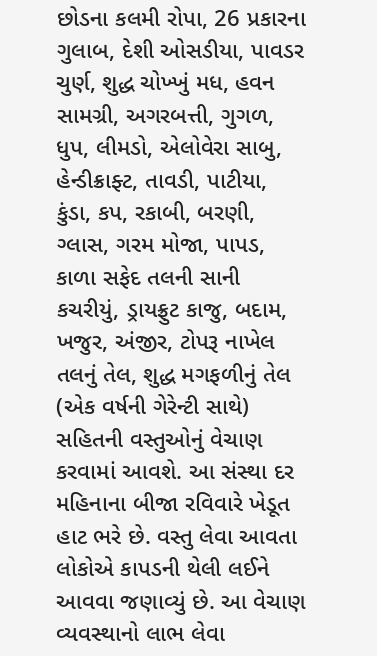છોડના કલમી રોપા, 26 પ્રકારના ગુલાબ, દેશી ઓસડીયા, પાવડર ચુર્ણ, શુદ્ધ ચોખ્ખું મધ, હવન સામગ્રી, અગરબત્તી, ગુગળ, ધુપ, લીમડો, એલોવેરા સાબુ, હેન્ડીક્રાફ્ટ, તાવડી, પાટીયા, કુંડા, કપ, રકાબી, બરણી, ગ્લાસ, ગરમ મોજા, પાપડ, કાળા સફેદ તલની સાની કચરીયું, ડ્રાયફ્રુટ કાજુ, બદામ, ખજુર, અંજીર, ટોપરૂ નાખેલ તલનું તેલ, શુદ્ધ મગફળીનું તેલ (એક વર્ષની ગેરેન્ટી સાથે) સહિતની વસ્તુઓનું વેચાણ કરવામાં આવશે. આ સંસ્થા દર મહિનાના બીજા રવિવારે ખેડૂત હાટ ભરે છે. વસ્તુ લેવા આવતા લોકોએ કાપડની થેલી લઈને આવવા જણાવ્યું છે. આ વેચાણ વ્યવસ્થાનો લાભ લેવા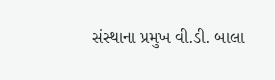સંસ્થાના પ્રમુખ વી.ડી. બાલા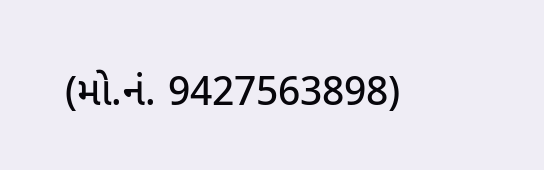(મો.નં. 9427563898)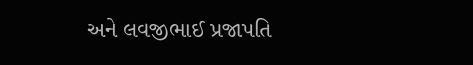અને લવજીભાઈ પ્રજાપતિ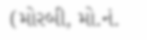(મોરબી, મો.નં.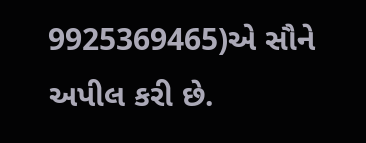9925369465)એ સૌને અપીલ કરી છે.